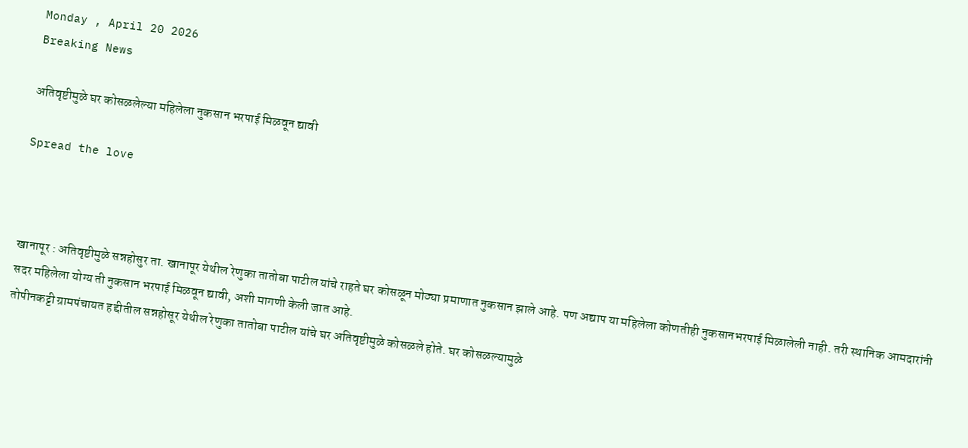Monday , April 20 2026
Breaking News

अतिवृष्टीमुळे घर कोसळलेल्या महिलेला नुकसान भरपाई मिळवून द्यावी

Spread the love



खानापूर : अतिवृष्टीमुळे सन्नहोसुर ता. खानापूर येथील रेणुका तातोबा पाटील यांचे राहते घर कोसळून मोठ्या प्रमाणात नुकसान झाले आहे. पण अद्याप या महिलेला कोणतीही नुकसानभरपाई मिळालेली नाही. तरी स्थानिक आमदारांनी सदर महिलेला योग्य ती नुकसान भरपाई मिळवून द्यावी, अशी मागणी केली जात आहे.
तोपीनकट्टी ग्रामपंचायत हद्दीतील सन्नहोसूर येथील रेणुका तातोबा पाटील यांचे घर अतिवृष्टीमुळे कोसळले होते. घर कोसळल्यामुळे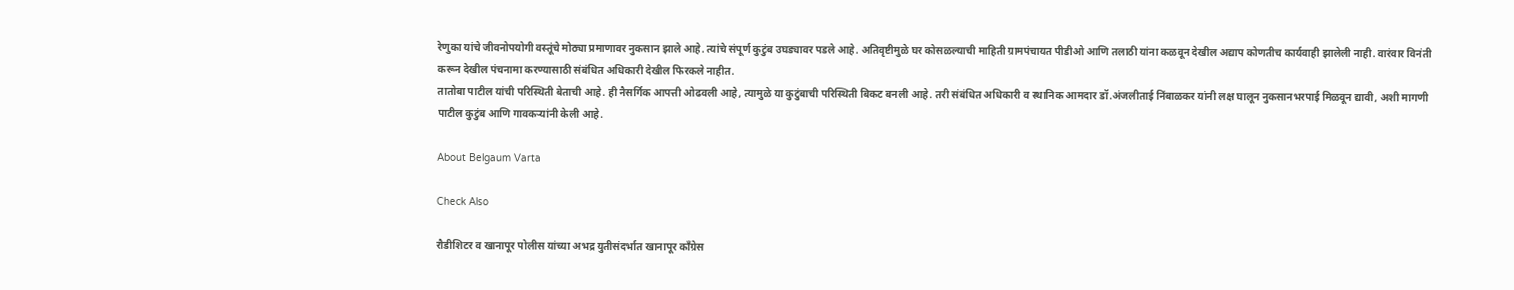रेणुका यांचे जीवनोपयोगी वस्तूंचे मोठ्या प्रमाणावर नुकसान झाले आहे. त्यांचे संपूर्ण कुटुंब उघड्यावर पडले आहे. अतिवृष्टीमुळे घर कोसळल्याची माहिती ग्रामपंचायत पीडीओ आणि तलाठी यांना कळवून देखील अद्याप कोणतीच कार्यवाही झालेली नाही. वारंवार विनंती करून देखील पंचनामा करण्यासाठी संबंधित अधिकारी देखील फिरकले नाहीत.
तातोबा पाटील यांची परिस्थिती बेताची आहे. ही नैसर्गिक आपत्ती ओढवली आहे, त्यामुळे या कुटुंबाची परिस्थिती बिकट बनली आहे. तरी संबंधित अधिकारी व स्थानिक आमदार डॉ.अंजलीताई निंबाळकर यांनी लक्ष घालून नुकसानभरपाई मिळवून द्यावी, अशी मागणी पाटील कुटुंब आणि गावकऱ्यांनी केली आहे.

About Belgaum Varta

Check Also

रौडीशिटर व खानापूर पोलीस यांच्या अभद्र युतीसंदर्भात खानापूर काँग्रेस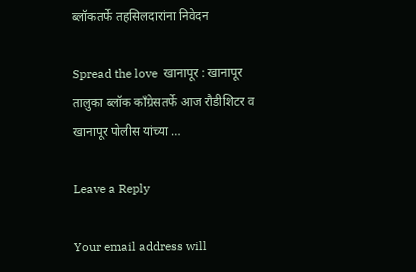ब्लॉकतर्फे तहसिलदारांना निवेदन

Spread the love  खानापूर : खानापूर तालुका ब्लॉक कॉंग्रेसतर्फे आज रौडीशिटर व खानापूर पोलीस यांच्या …

Leave a Reply

Your email address will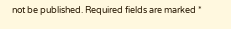not be published. Required fields are marked *